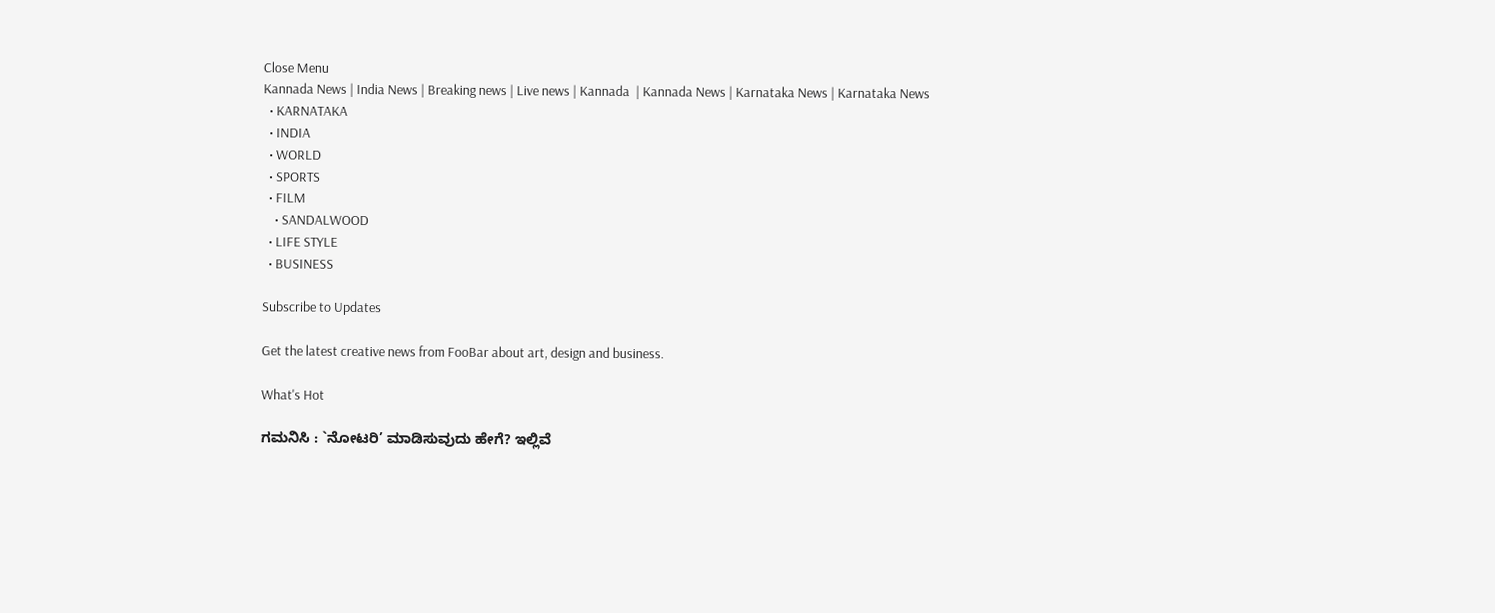Close Menu
Kannada News | India News | Breaking news | Live news | Kannada  | Kannada News | Karnataka News | Karnataka News
  • KARNATAKA
  • INDIA
  • WORLD
  • SPORTS
  • FILM
    • SANDALWOOD
  • LIFE STYLE
  • BUSINESS

Subscribe to Updates

Get the latest creative news from FooBar about art, design and business.

What's Hot

ಗಮನಿಸಿ : `ನೋಟರಿ’ ಮಾಡಿಸುವುದು ಹೇಗೆ? ಇಲ್ಲಿವೆ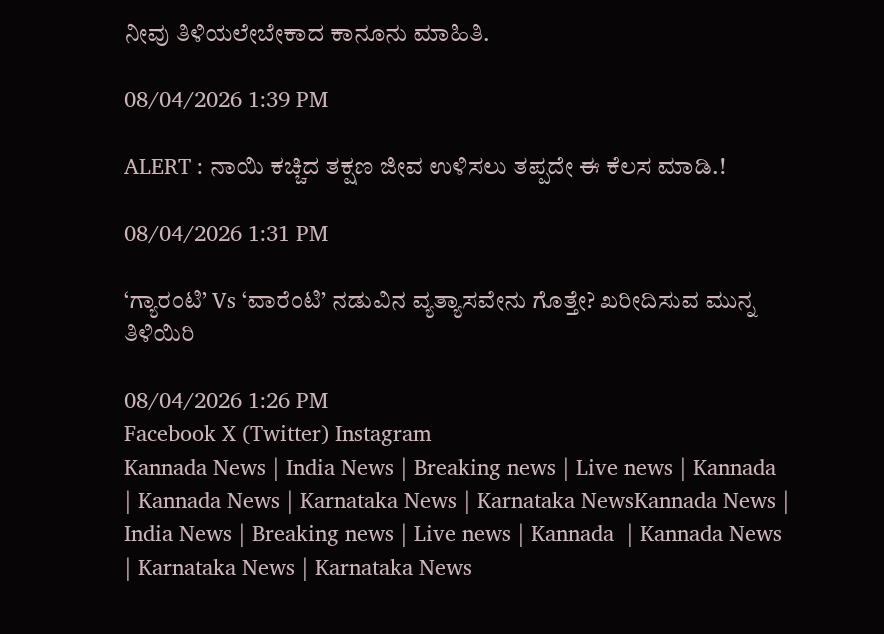ನೀವು ತಿಳಿಯಲೇಬೇಕಾದ ಕಾನೂನು ಮಾಹಿತಿ.

08/04/2026 1:39 PM

ALERT : ನಾಯಿ ಕಚ್ಚಿದ ತಕ್ಷಣ ಜೀವ ಉಳಿಸಲು ತಪ್ಪದೇ ಈ ಕೆಲಸ ಮಾಡಿ.!

08/04/2026 1:31 PM

‘ಗ್ಯಾರಂಟಿ’ Vs ‘ವಾರೆಂಟಿ’ ನಡುವಿನ ವ್ಯತ್ಯಾಸವೇನು ಗೊತ್ತೇ? ಖರೀದಿಸುವ ಮುನ್ನ ತಿಳಿಯಿರಿ

08/04/2026 1:26 PM
Facebook X (Twitter) Instagram
Kannada News | India News | Breaking news | Live news | Kannada  | Kannada News | Karnataka News | Karnataka NewsKannada News | India News | Breaking news | Live news | Kannada  | Kannada News | Karnataka News | Karnataka News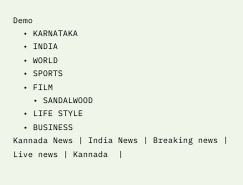Demo
  • KARNATAKA
  • INDIA
  • WORLD
  • SPORTS
  • FILM
    • SANDALWOOD
  • LIFE STYLE
  • BUSINESS
Kannada News | India News | Breaking news | Live news | Kannada  |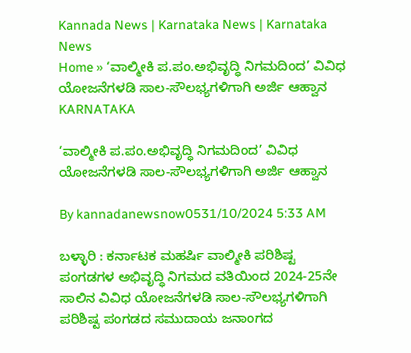Kannada News | Karnataka News | Karnataka News
Home » ‘ವಾಲ್ಮೀಕಿ ಪ.ಪಂ.ಅಭಿವೃದ್ಧಿ ನಿಗಮದಿಂದ’ ವಿವಿಧ ಯೋಜನೆಗಳಡಿ ಸಾಲ-ಸೌಲಭ್ಯಗಳಿಗಾಗಿ ಅರ್ಜಿ ಆಹ್ವಾನ
KARNATAKA

‘ವಾಲ್ಮೀಕಿ ಪ.ಪಂ.ಅಭಿವೃದ್ಧಿ ನಿಗಮದಿಂದ’ ವಿವಿಧ ಯೋಜನೆಗಳಡಿ ಸಾಲ-ಸೌಲಭ್ಯಗಳಿಗಾಗಿ ಅರ್ಜಿ ಆಹ್ವಾನ

By kannadanewsnow0531/10/2024 5:33 AM

ಬಳ್ಳಾರಿ : ಕರ್ನಾಟಕ ಮಹರ್ಷಿ ವಾಲ್ಮೀಕಿ ಪರಿಶಿಷ್ಟ ಪಂಗಡಗಳ ಅಭಿವೃದ್ಧಿ ನಿಗಮದ ವತಿಯಿಂದ 2024-25ನೇ ಸಾಲಿನ ವಿವಿಧ ಯೋಜನೆಗಳಡಿ ಸಾಲ-ಸೌಲಭ್ಯಗಳಿಗಾಗಿ ಪರಿಶಿಷ್ಟ ಪಂಗಡದ ಸಮುದಾಯ ಜನಾಂಗದ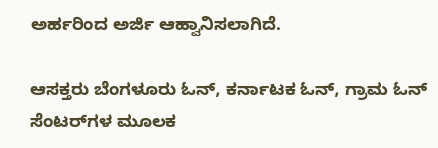ಅರ್ಹರಿಂದ ಅರ್ಜಿ ಆಹ್ವಾನಿಸಲಾಗಿದೆ.

ಆಸಕ್ತರು ಬೆಂಗಳೂರು ಓನ್, ಕರ್ನಾಟಕ ಓನ್, ಗ್ರಾಮ ಓನ್ ಸೆಂಟರ್‌ಗಳ ಮೂಲಕ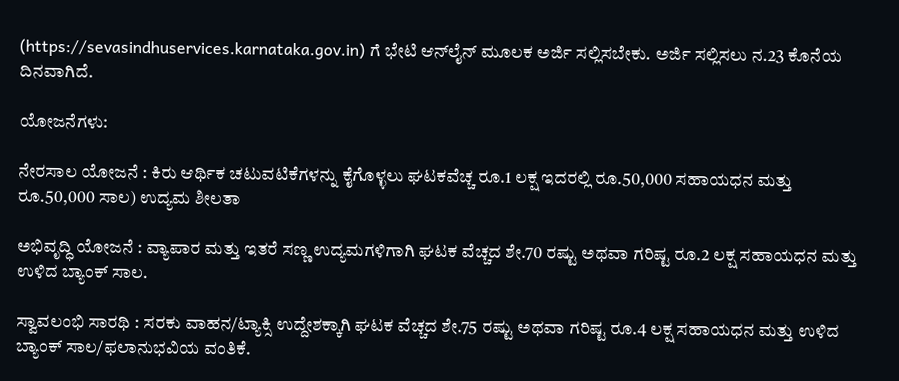(https://sevasindhuservices.karnataka.gov.in) ಗೆ ಭೇಟಿ ಆನ್‌ಲೈನ್ ಮೂಲಕ ಅರ್ಜಿ ಸಲ್ಲಿಸಬೇಕು. ಅರ್ಜಿ ಸಲ್ಲಿಸಲು ನ.23 ಕೊನೆಯ ದಿನವಾಗಿದೆ.

ಯೋಜನೆಗಳು:

ನೇರಸಾಲ ಯೋಜನೆ : ಕಿರು ಆರ್ಥಿಕ ಚಟುವಟಿಕೆಗಳನ್ನು ಕೈಗೊಳ್ಳಲು ಘಟಕವೆಚ್ಚ ರೂ.1 ಲಕ್ಷ ಇದರಲ್ಲಿ ರೂ.50,000 ಸಹಾಯಧನ ಮತ್ತು ರೂ.50,000 ಸಾಲ) ಉದ್ಯಮ ಶೀಲತಾ

ಅಭಿವೃದ್ಧಿ ಯೋಜನೆ : ವ್ಯಾಪಾರ ಮತ್ತು ಇತರೆ ಸಣ್ಣ ಉದ್ಯಮಗಳಿಗಾಗಿ ಘಟಕ ವೆಚ್ಚದ ಶೇ.70 ರಷ್ಟು ಅಥವಾ ಗರಿಷ್ಟ ರೂ.2 ಲಕ್ಷ ಸಹಾಯಧನ ಮತ್ತು ಉಳಿದ ಬ್ಯಾಂಕ್ ಸಾಲ.

ಸ್ವಾವಲಂಭಿ ಸಾರಥಿ : ಸರಕು ವಾಹನ/ಟ್ಯಾಕ್ಸಿ ಉದ್ದೇಶಕ್ಕಾಗಿ ಘಟಕ ವೆಚ್ಚದ ಶೇ.75 ರಷ್ಟು ಅಥವಾ ಗರಿಷ್ಟ ರೂ.4 ಲಕ್ಷ ಸಹಾಯಧನ ಮತ್ತು ಉಳಿದ ಬ್ಯಾಂಕ್ ಸಾಲ/ಫಲಾನುಭವಿಯ ವಂತಿಕೆ.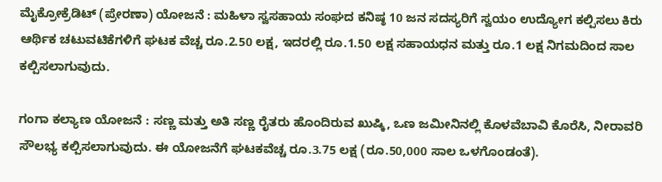ಮೈಕ್ರೋಕ್ರೆಡಿಟ್ (ಪ್ರೇರಣಾ) ಯೋಜನೆ : ಮಹಿಳಾ ಸ್ವಸಹಾಯ ಸಂಘದ ಕನಿಷ್ಠ 10 ಜನ ಸದಸ್ಯರಿಗೆ ಸ್ವಯಂ ಉದ್ಯೋಗ ಕಲ್ಪಿಸಲು ಕಿರು ಆರ್ಥಿಕ ಚಟುವಟಿಕೆಗಳಿಗೆ ಘಟಕ ವೆಚ್ಚ ರೂ.2.50 ಲಕ್ಷ, ಇದರಲ್ಲಿ ರೂ.1.50 ಲಕ್ಷ ಸಹಾಯಧನ ಮತ್ತು ರೂ.1 ಲಕ್ಷ ನಿಗಮದಿಂದ ಸಾಲ ಕಲ್ಪಿಸಲಾಗುವುದು.

ಗಂಗಾ ಕಲ್ಯಾಣ ಯೋಜನೆ : ಸಣ್ಣ ಮತ್ತು ಅತಿ ಸಣ್ಣ ರೈತರು ಹೊಂದಿರುವ ಖುಷ್ಕಿ, ಒಣ ಜಮೀನಿನಲ್ಲಿ ಕೊಳವೆಬಾವಿ ಕೊರೆಸಿ, ನೀರಾವರಿ ಸೌಲಭ್ಯ ಕಲ್ಪಿಸಲಾಗುವುದು. ಈ ಯೋಜನೆಗೆ ಘಟಕವೆಚ್ಚ ರೂ.3.75 ಲಕ್ಷ (ರೂ.50,000 ಸಾಲ ಒಳಗೊಂಡಂತೆ).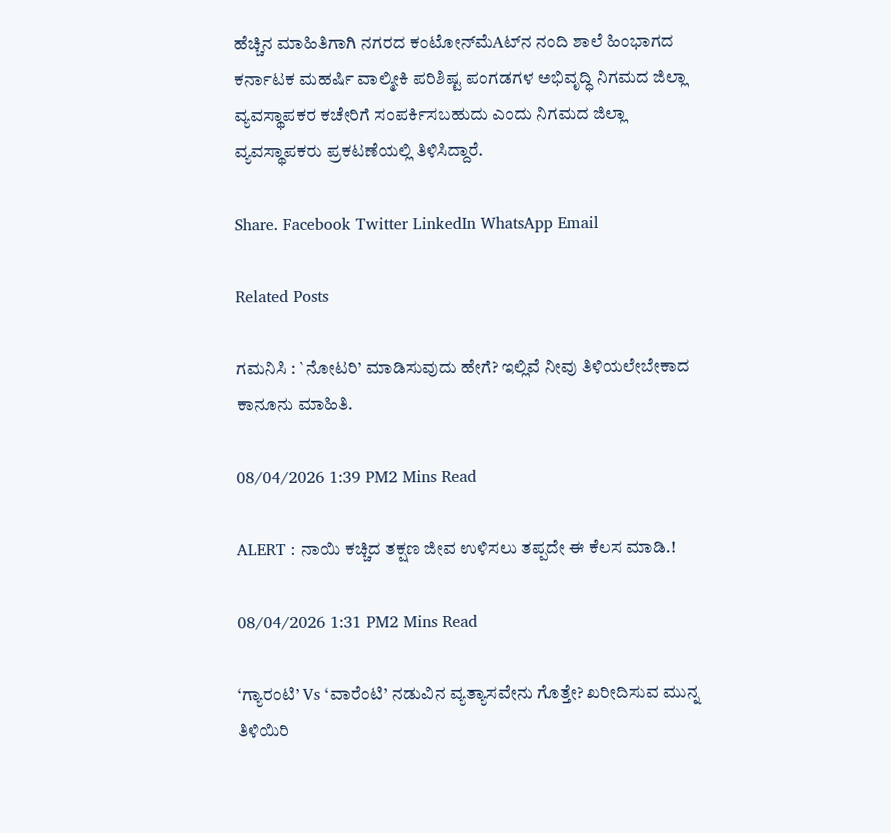ಹೆಚ್ಚಿನ ಮಾಹಿತಿಗಾಗಿ ನಗರದ ಕಂಟೋನ್‌ಮೆAಟ್‌ನ ನಂದಿ ಶಾಲೆ ಹಿಂಭಾಗದ ಕರ್ನಾಟಕ ಮಹರ್ಷಿ ವಾಲ್ಮೀಕಿ ಪರಿಶಿಷ್ಟ ಪಂಗಡಗಳ ಅಭಿವೃದ್ಧಿ ನಿಗಮದ ಜಿಲ್ಲಾ ವ್ಯವಸ್ಥಾಪಕರ ಕಚೇರಿಗೆ ಸಂಪರ್ಕಿಸಬಹುದು ಎಂದು ನಿಗಮದ ಜಿಲ್ಲಾ ವ್ಯವಸ್ಥಾಪಕರು ಪ್ರಕಟಣೆಯಲ್ಲಿ ತಿಳಿಸಿದ್ದಾರೆ.

Share. Facebook Twitter LinkedIn WhatsApp Email

Related Posts

ಗಮನಿಸಿ : `ನೋಟರಿ’ ಮಾಡಿಸುವುದು ಹೇಗೆ? ಇಲ್ಲಿವೆ ನೀವು ತಿಳಿಯಲೇಬೇಕಾದ ಕಾನೂನು ಮಾಹಿತಿ.

08/04/2026 1:39 PM2 Mins Read

ALERT : ನಾಯಿ ಕಚ್ಚಿದ ತಕ್ಷಣ ಜೀವ ಉಳಿಸಲು ತಪ್ಪದೇ ಈ ಕೆಲಸ ಮಾಡಿ.!

08/04/2026 1:31 PM2 Mins Read

‘ಗ್ಯಾರಂಟಿ’ Vs ‘ವಾರೆಂಟಿ’ ನಡುವಿನ ವ್ಯತ್ಯಾಸವೇನು ಗೊತ್ತೇ? ಖರೀದಿಸುವ ಮುನ್ನ ತಿಳಿಯಿರಿ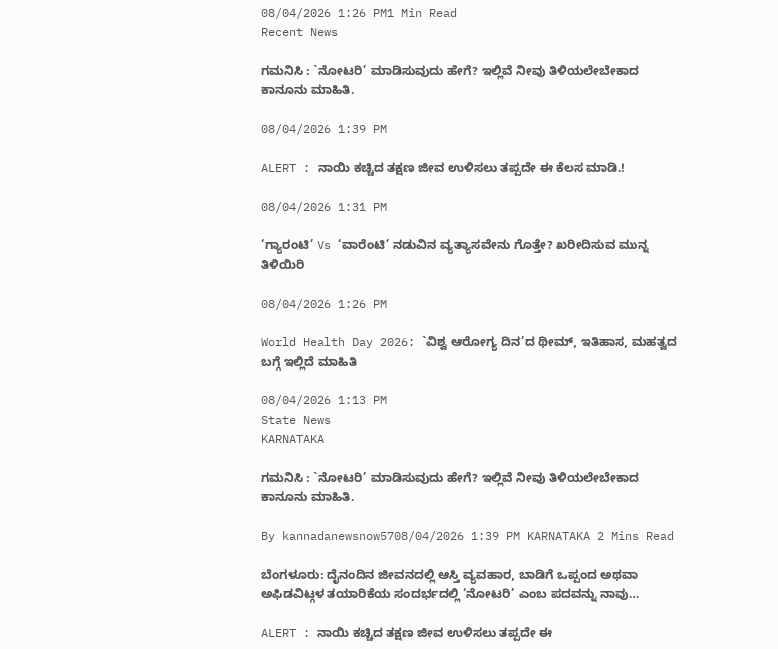08/04/2026 1:26 PM1 Min Read
Recent News

ಗಮನಿಸಿ : `ನೋಟರಿ’ ಮಾಡಿಸುವುದು ಹೇಗೆ? ಇಲ್ಲಿವೆ ನೀವು ತಿಳಿಯಲೇಬೇಕಾದ ಕಾನೂನು ಮಾಹಿತಿ.

08/04/2026 1:39 PM

ALERT : ನಾಯಿ ಕಚ್ಚಿದ ತಕ್ಷಣ ಜೀವ ಉಳಿಸಲು ತಪ್ಪದೇ ಈ ಕೆಲಸ ಮಾಡಿ.!

08/04/2026 1:31 PM

‘ಗ್ಯಾರಂಟಿ’ Vs ‘ವಾರೆಂಟಿ’ ನಡುವಿನ ವ್ಯತ್ಯಾಸವೇನು ಗೊತ್ತೇ? ಖರೀದಿಸುವ ಮುನ್ನ ತಿಳಿಯಿರಿ

08/04/2026 1:26 PM

World Health Day 2026: `ವಿಶ್ವ ಆರೋಗ್ಯ ದಿನ’ದ ಥೀಮ್, ಇತಿಹಾಸ, ಮಹತ್ವದ ಬಗ್ಗೆ ಇಲ್ಲಿದೆ ಮಾಹಿತಿ

08/04/2026 1:13 PM
State News
KARNATAKA

ಗಮನಿಸಿ : `ನೋಟರಿ’ ಮಾಡಿಸುವುದು ಹೇಗೆ? ಇಲ್ಲಿವೆ ನೀವು ತಿಳಿಯಲೇಬೇಕಾದ ಕಾನೂನು ಮಾಹಿತಿ.

By kannadanewsnow5708/04/2026 1:39 PM KARNATAKA 2 Mins Read

ಬೆಂಗಳೂರು: ದೈನಂದಿನ ಜೀವನದಲ್ಲಿ ಆಸ್ತಿ ವ್ಯವಹಾರ, ಬಾಡಿಗೆ ಒಪ್ಪಂದ ಅಥವಾ ಅಫಿಡವಿಟ್ಗಳ ತಯಾರಿಕೆಯ ಸಂದರ್ಭದಲ್ಲಿ ‘ನೋಟರಿ’ ಎಂಬ ಪದವನ್ನು ನಾವು…

ALERT : ನಾಯಿ ಕಚ್ಚಿದ ತಕ್ಷಣ ಜೀವ ಉಳಿಸಲು ತಪ್ಪದೇ ಈ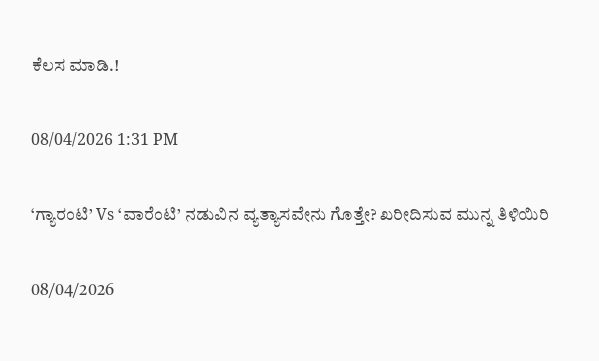ಕೆಲಸ ಮಾಡಿ.!

08/04/2026 1:31 PM

‘ಗ್ಯಾರಂಟಿ’ Vs ‘ವಾರೆಂಟಿ’ ನಡುವಿನ ವ್ಯತ್ಯಾಸವೇನು ಗೊತ್ತೇ? ಖರೀದಿಸುವ ಮುನ್ನ ತಿಳಿಯಿರಿ

08/04/2026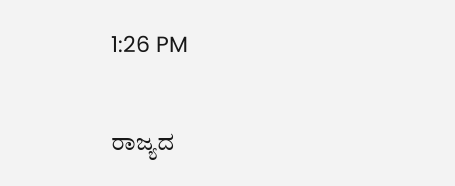1:26 PM

ರಾಜ್ಯದ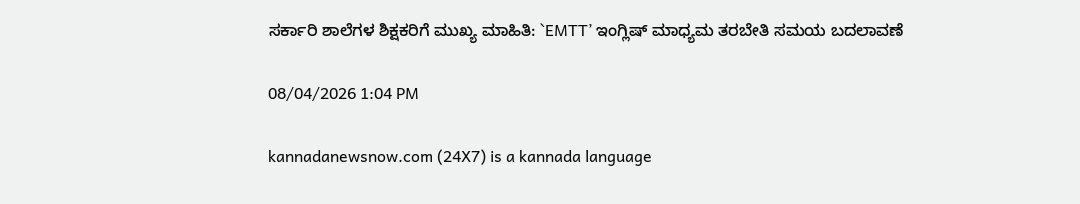ಸರ್ಕಾರಿ ಶಾಲೆಗಳ ಶಿಕ್ಷಕರಿಗೆ ಮುಖ್ಯ ಮಾಹಿತಿ: `EMTT’ ಇಂಗ್ಲಿಷ್ ಮಾಧ್ಯಮ ತರಬೇತಿ ಸಮಯ ಬದಲಾವಣೆ

08/04/2026 1:04 PM

kannadanewsnow.com (24X7) is a kannada language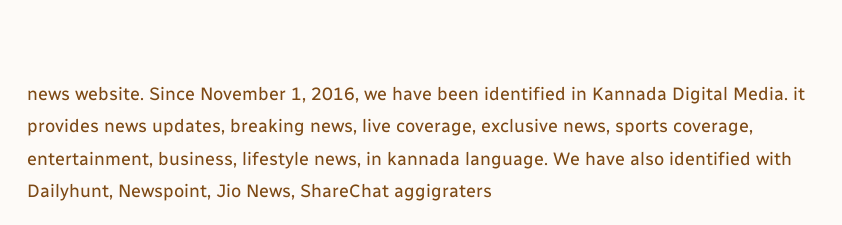news website. Since November 1, 2016, we have been identified in Kannada Digital Media. it provides news updates, breaking news, live coverage, exclusive news, sports coverage, entertainment, business, lifestyle news, in kannada language. We have also identified with Dailyhunt, Newspoint, Jio News, ShareChat aggigraters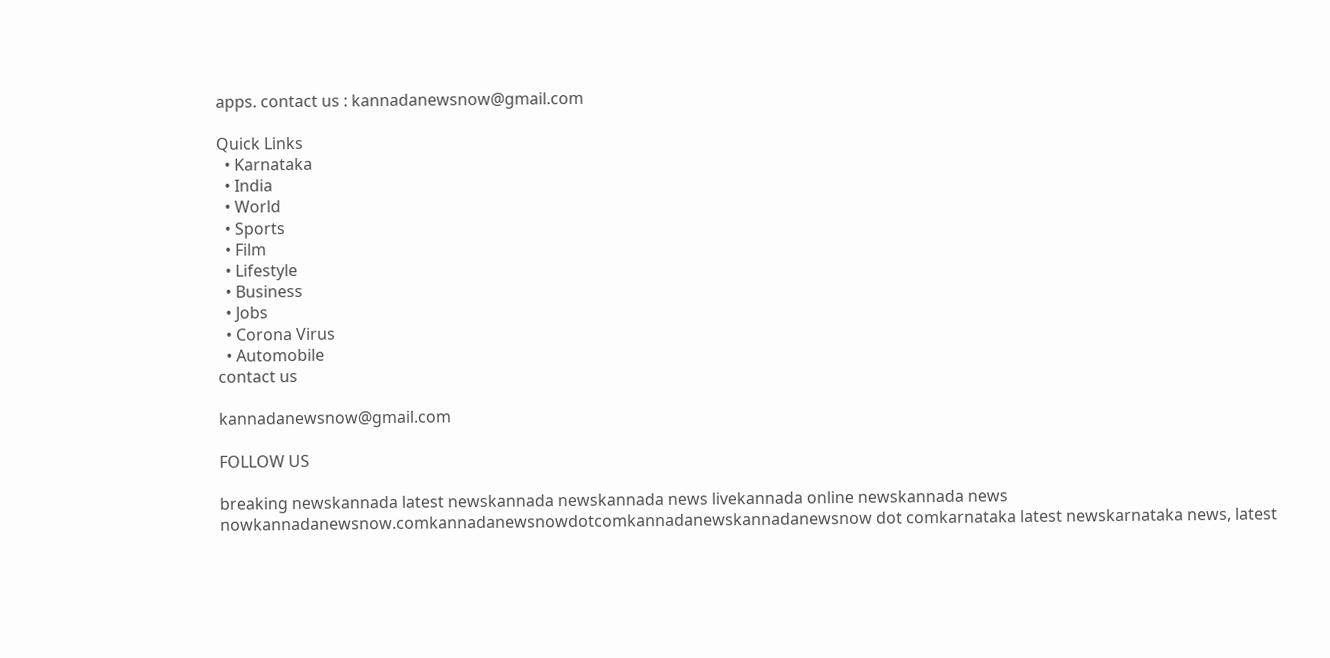apps. contact us : kannadanewsnow@gmail.com

Quick Links
  • Karnataka
  • India
  • World
  • Sports
  • Film
  • Lifestyle
  • Business
  • Jobs
  • Corona Virus
  • Automobile
contact us

kannadanewsnow@gmail.com

FOLLOW US

breaking newskannada latest newskannada newskannada news livekannada online newskannada news nowkannadanewsnow.comkannadanewsnowdotcomkannadanewskannadanewsnow dot comkarnataka latest newskarnataka news, latest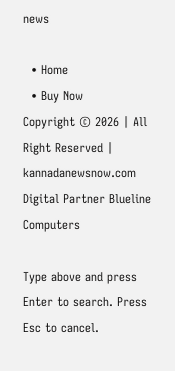news

  • Home
  • Buy Now
Copyright © 2026 | All Right Reserved | kannadanewsnow.com
Digital Partner Blueline Computers

Type above and press Enter to search. Press Esc to cancel.